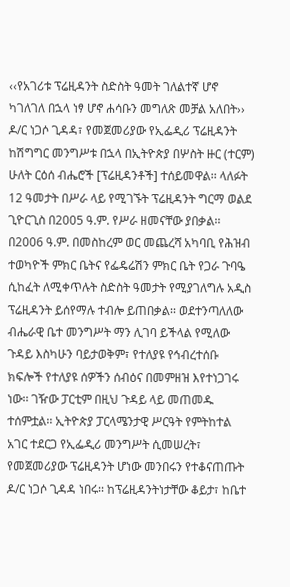‹‹የአገሪቱ ፕሬዚዳንት ስድስት ዓመት ገለልተኛ ሆኖ ካገለገለ በኋላ ነፃ ሆኖ ሐሳቡን መግለጽ መቻል አለበት››
ዶ/ር ነጋሶ ጊዳዳ፣ የመጀመሪያው የኢፌዲሪ ፕሬዚዳንት ከሽግግር መንግሥቱ በኋላ በኢትዮጵያ በሦስት ዙር (ተርም) ሁለት ርዕሰ ብሔሮች [ፕሬዚዳንቶች] ተሰይመዋል፡፡ ላለፉት 12 ዓመታት በሥራ ላይ የሚገኙት ፕሬዚዳንት ግርማ ወልደ ጊዮርጊስ በ2005 ዓ.ም. የሥራ ዘመናቸው ያበቃል፡፡ በ2006 ዓ.ም. በመስከረም ወር መጨረሻ አካባቢ የሕዝብ ተወካዮች ምክር ቤትና የፌዴሬሽን ምክር ቤት የጋራ ጉባዔ ሲከፈት ለሚቀጥሉት ስድስት ዓመታት የሚያገለግሉ አዲስ ፕሬዚዳንት ይሰየማሉ ተብሎ ይጠበቃል፡፡ ወደተንጣለለው ብሔራዊ ቤተ መንግሥት ማን ሊገባ ይችላል የሚለው ጉዳይ እስካሁን ባይታወቅም፣ የተለያዩ የኅብረተሰቡ ክፍሎች የተለያዩ ሰዎችን ሰብዕና በመምዘዝ እየተነጋገሩ ነው፡፡ ገዥው ፓርቲም በዚህ ጉዳይ ላይ መጠመዱ ተሰምቷል፡፡ ኢትዮጵያ ፓርላሜንታዊ ሥርዓት የምትከተል አገር ተደርጋ የኢፌዲሪ መንግሥት ሲመሠረት፣ የመጀመሪያው ፕሬዚዳንት ሆነው መንበሩን የተቆናጠጡት ዶ/ር ነጋሶ ጊዳዳ ነበሩ፡፡ ከፕሬዚዳንትነታቸው ቆይታ፣ ከቤተ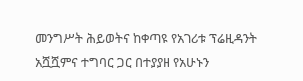መንግሥት ሕይወትና ከቀጣዩ የአገሪቱ ፕሬዚዳንት አሿሿምና ተግባር ጋር በተያያዘ የአሁኑን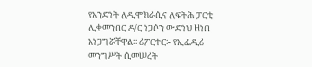የአንድነት ለዲሞክራሲና ለፍትሕ ፓርቲ ሊቀመንበር ዶ/ር ነጋሶን ውድነህ ዘነበ አነጋግሯቸዋል፡፡ ሪፖርተር፡- የኢፌዲሪ መንግሥት ሲመሠረት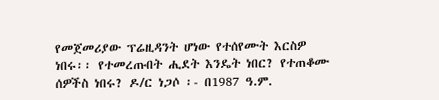የመጀመሪያው ፕሬዚዳንት ሆነው የተሰየሙት እርስዎ ነበሩ፡፡ የተመረጡበት ሒደት እንዴት ነበር? የተጠቆሙ ሰዎችስ ነበሩ? ዶ/ር ነጋሶ ፡- በ1987 ዓ.ም.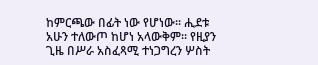ከምርጫው በፊት ነው የሆነው፡፡ ሒደቱ አሁን ተለውጦ ከሆነ አላውቅም፡፡ የዚያን ጊዜ በሥራ አስፈጻሚ ተነጋግረን ሦስት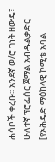ሐሳቦች ቀረቡ፡፡ አንደኛ ወ/ሮ ገነት ዘውዴ፣ ሁለተኛ ፕሮፌሰር ጀማል አብዱልቃድር [የኦሕዴድ ማዕከላዊ ኮሚቴ አባል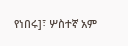የነበሩ]፣ ሦስተኛ አም